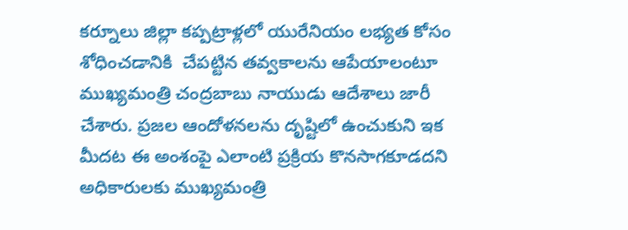కర్నూలు జిల్లా కప్పట్రాళ్లలో యురేనియం లభ్యత కోసం శోధించడానికి  చేపట్టిన తవ్వకాలను ఆపేయాలంటూ ముఖ్యమంత్రి చంద్రబాబు నాయుడు ఆదేశాలు జారీ చేశారు. ప్రజల ఆందోళనలను దృష్టిలో ఉంచుకుని ఇక మీదట ఈ అంశంపై ఎలాంటి ప్రక్రియ కొనసాగకూడదని  అధికారులకు ముఖ్యమంత్రి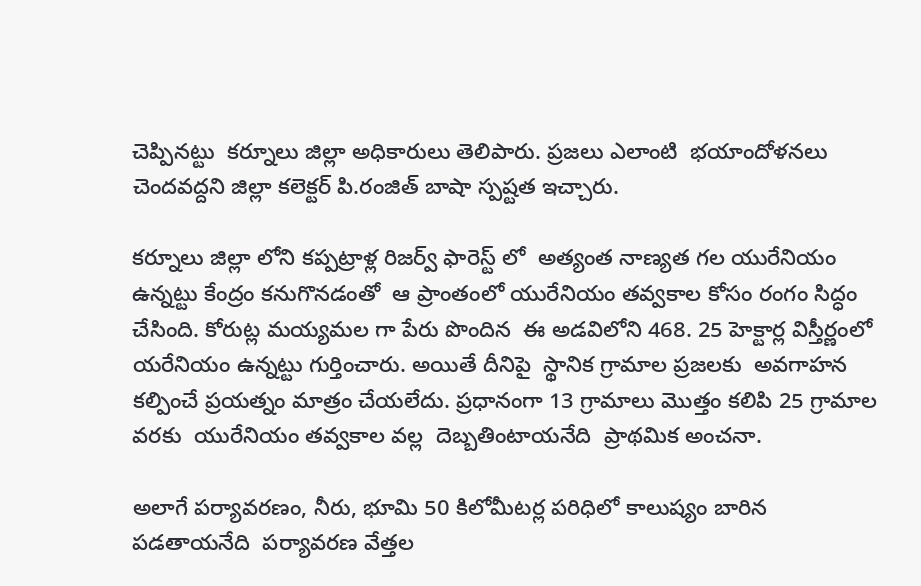చెప్పినట్టు  కర్నూలు జిల్లా అధికారులు తెలిపారు. ప్రజలు ఎలాంటి  భయాందోళనలు చెందవద్దని జిల్లా కలెక్టర్ పి.రంజిత్ బాషా స్పష్టత ఇచ్చారు.

కర్నూలు జిల్లా లోని కప్పట్రాళ్ల రిజర్వ్ ఫారెస్ట్ లో  అత్యంత నాణ్యత గల యురేనియం ఉన్నట్టు కేంద్రం కనుగొనడంతో  ఆ ప్రాంతంలో యురేనియం తవ్వకాల కోసం రంగం సిద్ధం చేసింది. కోరుట్ల మయ్యమల గా పేరు పొందిన  ఈ అడవిలోని 468. 25 హెక్టార్ల విస్తీర్ణంలో  యరేనియం ఉన్నట్టు గుర్తించారు. అయితే దీనిపై  స్థానిక గ్రామాల ప్రజలకు  అవగాహన కల్పించే ప్రయత్నం మాత్రం చేయలేదు. ప్రధానంగా 13 గ్రామాలు మొత్తం కలిపి 25 గ్రామాల వరకు  యురేనియం తవ్వకాల వల్ల  దెబ్బతింటాయనేది  ప్రాథమిక అంచనా.

అలాగే పర్యావరణం, నీరు, భూమి 50 కిలోమీటర్ల పరిధిలో కాలుష్యం బారిన పడతాయనేది  పర్యావరణ వేత్తల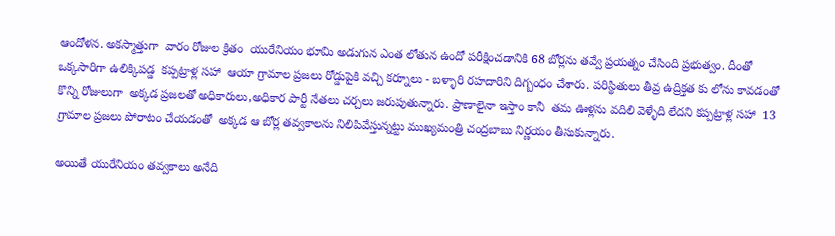ఆందోళన. అకస్మాత్తుగా  వారం రోజుల క్రితం  యురేనియం భూమి అడుగున ఎంత లోతున ఉందో పరీక్షించడానికి 68 బోర్లను తవ్వే ప్రయత్నం చేసింది ప్రభుత్వం. దీంతో ఒక్కసారిగా ఉలిక్కిపడ్డ  కప్పట్రాళ్ల సహా  ఆయా గ్రామాల ప్రజలు రోడ్డుపైకి వచ్చి కర్నూలు - బళ్ళారి రహదారిని దిగ్బంధం చేశారు. పరిస్థితులు తీవ్ర ఉద్రిక్తత కు లోను కావడంతో కొన్ని రోజులుగా  అక్కడ ప్రజలతో అధికారులు,అధికార పార్టీ నేతలు చర్చలు జరుపుతున్నారు. ప్రాణాలైనా ఇస్తాం కానీ  తమ ఊళ్లను వదిలి వెళ్ళేది లేదని కప్పట్రాళ్ల సహా  13 గ్రామాల ప్రజలు పోరాటం చేయడంతో  అక్కడ ఆ బోర్ల తవ్వకాలను నిలిపివేస్తున్నట్టు ముఖ్యమంత్రి చంద్రబాబు నిర్ణయం తీసుకున్నారు.

అయితే యురేనియం తవ్వకాలు అనేది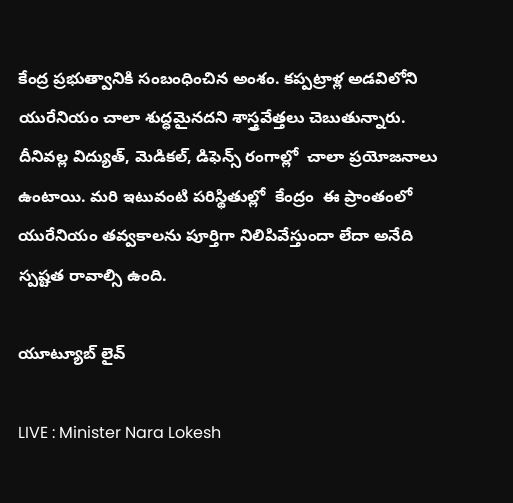కేంద్ర ప్రభుత్వానికి సంబంధించిన అంశం. కప్పట్రాళ్ల అడవిలోని యురేనియం చాలా శుద్ధమైనదని శాస్త్రవేత్తలు చెబుతున్నారు. దీనివల్ల విద్యుత్, మెడికల్, డిఫెన్స్ రంగాల్లో  చాలా ప్రయోజనాలు ఉంటాయి. మరి ఇటువంటి పరిస్థితుల్లో  కేంద్రం  ఈ ప్రాంతంలో యురేనియం తవ్వకాలను పూర్తిగా నిలిపివేస్తుందా లేదా అనేది స్పష్టత రావాల్సి ఉంది.

యూట్యూబ్ లైవ్

LIVE : Minister Nara Lokesh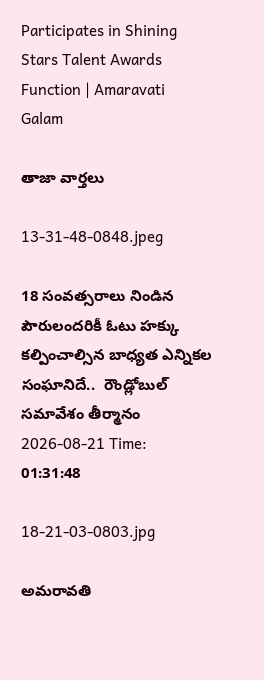Participates in Shining Stars Talent Awards Function | Amaravati Galam

తాజా వార్తలు

13-31-48-0848.jpeg

18 సంవత్సరాలు నిండిన పౌరులందరికీ ఓటు హక్కు కల్పించాల్సిన బాధ్యత ఎన్నికల సంఘానిదే..  రౌండ్లోబుల్ సమావేశం తీర్మానం
2026-08-21 Time: 01:31:48

18-21-03-0803.jpg

అమరావతి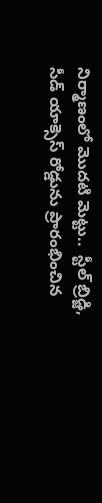నిర్మాణంలో మొదటి మెట్టు..  స్టీల్ బ్రిడ్జి, సీడ్ యాక్సెస్ రోడ్డును ప్రారంభించిన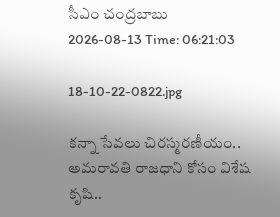సీఎం చంద్రబాబు
2026-08-13 Time: 06:21:03

18-10-22-0822.jpg

కన్నా సేవలు చిరస్మరణీయం.. అమరావతి రాజధాని కోసం విశేష కృషి..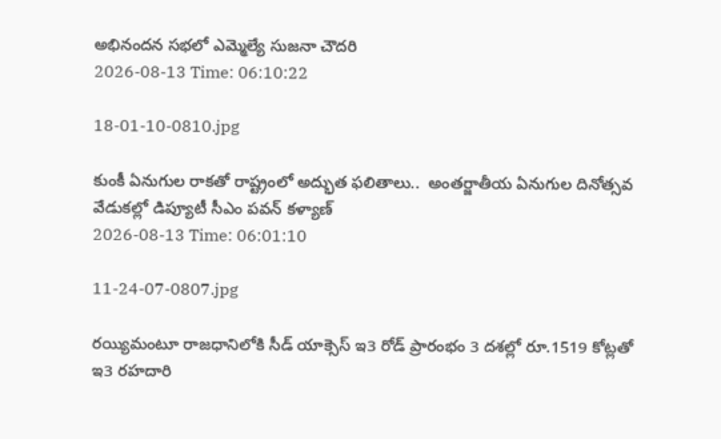అభినందన సభలో ఎమ్మెల్యే సుజనా చౌదరి
2026-08-13 Time: 06:10:22

18-01-10-0810.jpg

కుంకీ ఏనుగుల రాకతో రాష్ట్రంలో అద్భుత ఫలితాలు..  అంతర్జాతీయ ఏనుగుల దినోత్సవ వేడుకల్లో డిప్యూటీ సీఎం పవన్ కళ్యాణ్
2026-08-13 Time: 06:01:10

11-24-07-0807.jpg

రయ్యిమంటూ రాజధానిలోకి సీడ్‌ యాక్సెస్‌ ఇ3 రోడ్‌ ప్రారంభం 3 దశల్లో రూ.1519 కోట్లతో ఇ3 రహదారి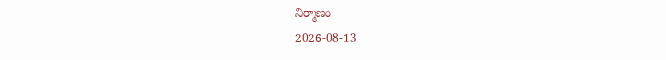నిర్మాణం
2026-08-13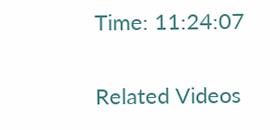Time: 11:24:07

Related Videos